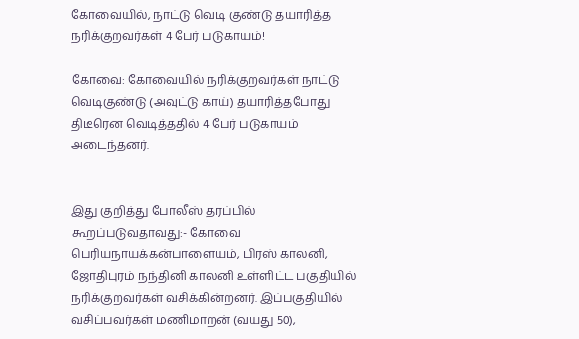கோவையில், நாட்டு வெடி குண்டு தயாரித்த நரிக்குறவர்கள் 4 பேர் படுகாயம்!

கோவை: கோவையில் நரிக்குறவர்கள் நாட்டு வெடிகுண்டு (அவுட்டு காய்) தயாரித்தபோது திடீரென வெடித்ததில் 4 பேர் படுகாயம் அடைந்தனர்.


இது குறித்து போலீஸ் தரப்பில் கூறப்படுவதாவது:- கோவை பெரியநாயக்கன்பாளையம், பிரஸ் காலனி, ஜோதிபுரம் நந்தினி காலனி உள்ளிட்ட பகுதியில் நரிக்குறவர்கள் வசிக்கின்றனர். இப்பகுதியில் வசிப்பவர்கள் மணிமாறன் (வயது 50),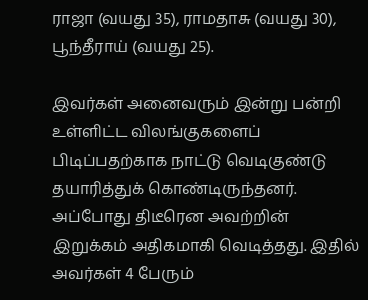ராஜா (வயது 35), ராமதாசு (வயது 30), பூந்தீராய் (வயது 25).

இவர்கள் அனைவரும் இன்று பன்றி உள்ளிட்ட விலங்குகளைப் பிடிப்பதற்காக நாட்டு வெடிகுண்டு தயாரித்துக் கொண்டிருந்தனர். அப்போது திடீரென அவற்றின் இறுக்கம் அதிகமாகி வெடித்தது. இதில் அவர்கள் 4 பேரும்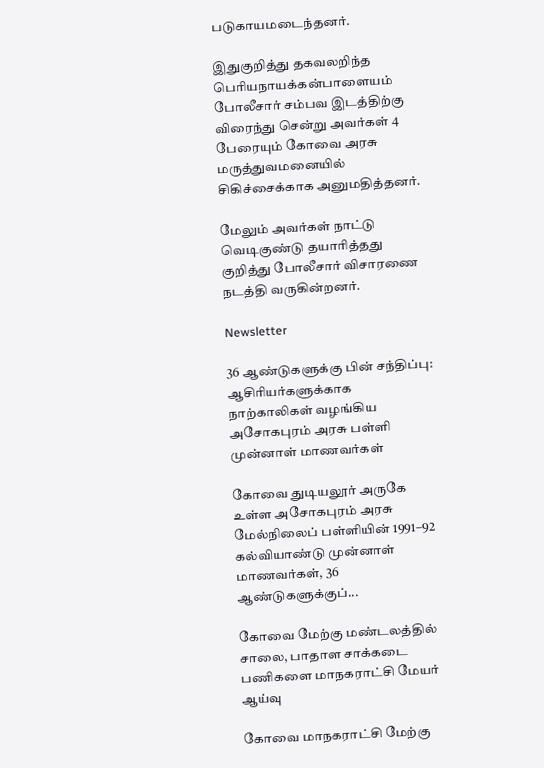படுகாயமடைந்தனர்.

இதுகுறித்து தகவலறிந்த பெரியநாயக்கன்பாளையம் போலீசார் சம்பவ இடத்திற்கு விரைந்து சென்று அவர்கள் 4 பேரையும் கோவை அரசு மருத்துவமனையில் சிகிச்சைக்காக அனுமதித்தனர்.

மேலும் அவர்கள் நாட்டு வெடிகுண்டு தயாரித்தது குறித்து போலீசார் விசாரணை நடத்தி வருகின்றனர்.

Newsletter

36 ஆண்டுகளுக்கு பின் சந்திப்பு: ஆசிரியர்களுக்காக நாற்காலிகள் வழங்கிய அசோகபுரம் அரசு பள்ளி முன்னாள் மாணவர்கள்

கோவை துடியலூர் அருகே உள்ள அசோகபுரம் அரசு மேல்நிலைப் பள்ளியின் 1991–92 கல்வியாண்டு முன்னாள் மாணவர்கள், 36 ஆண்டுகளுக்குப்...

கோவை மேற்கு மண்டலத்தில் சாலை, பாதாள சாக்கடை பணிகளை மாநகராட்சி மேயர் ஆய்வு

கோவை மாநகராட்சி மேற்கு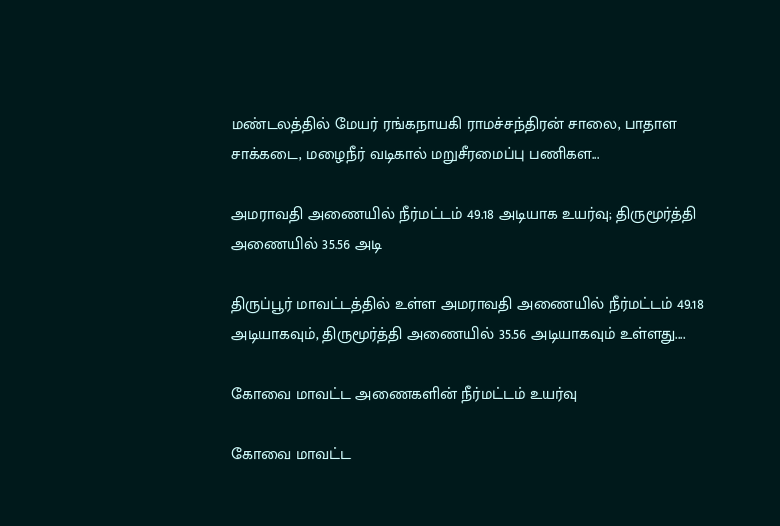மண்டலத்தில் மேயர் ரங்கநாயகி ராமச்சந்திரன் சாலை, பாதாள சாக்கடை, மழைநீர் வடிகால் மறுசீரமைப்பு பணிகள...

அமராவதி அணையில் நீர்மட்டம் 49.18 அடியாக உயர்வு; திருமூர்த்தி அணையில் 35.56 அடி

திருப்பூர் மாவட்டத்தில் உள்ள அமராவதி அணையில் நீர்மட்டம் 49.18 அடியாகவும், திருமூர்த்தி அணையில் 35.56 அடியாகவும் உள்ளது....

கோவை மாவட்ட அணைகளின் நீர்மட்டம் உயர்வு

கோவை மாவட்ட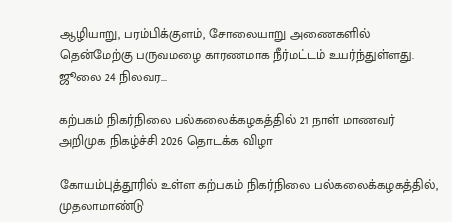ஆழியாறு, பரம்பிக்குளம், சோலையாறு அணைகளில் தென்மேற்கு பருவமழை காரணமாக நீர்மட்டம் உயர்ந்துள்ளது. ஜூலை 24 நிலவர...

கற்பகம் நிகர்நிலை பல்கலைக்கழகத்தில் 21 நாள் மாணவர் அறிமுக நிகழ்ச்சி 2026 தொடக்க விழா

கோயம்புத்தூரில் உள்ள கற்பகம் நிகர்நிலை பல்கலைக்கழகத்தில், முதலாமாண்டு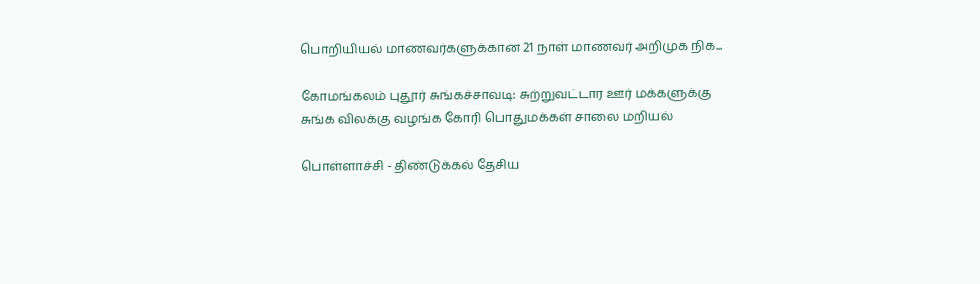பொறியியல் மாணவர்களுக்கான 21 நாள் மாணவர் அறிமுக நிக...

கோமங்கலம் புதூர் சுங்கச்சாவடி: சுற்றுவட்டார ஊர் மக்களுக்கு சுங்க விலக்கு வழங்க கோரி பொதுமக்கள் சாலை மறியல்

பொள்ளாச்சி - திண்டுக்கல் தேசிய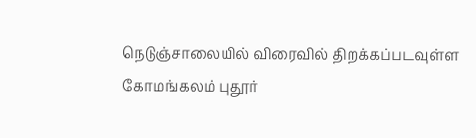நெடுஞ்சாலையில் விரைவில் திறக்கப்படவுள்ள கோமங்கலம் புதூர்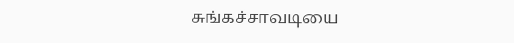சுங்கச்சாவடியை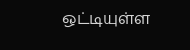ஒட்டியுள்ள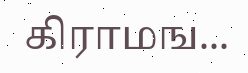கிராமங...